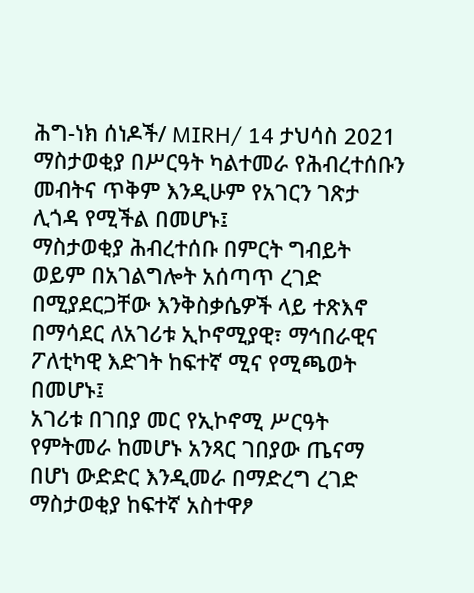ሕግ-ነክ ሰነዶች/ MIRH/ 14 ታህሳስ 2021
ማስታወቂያ በሥርዓት ካልተመራ የሕብረተሰቡን መብትና ጥቅም እንዲሁም የአገርን ገጽታ ሊጎዳ የሚችል በመሆኑ፤
ማስታወቂያ ሕብረተሰቡ በምርት ግብይት ወይም በአገልግሎት አሰጣጥ ረገድ በሚያደርጋቸው እንቅስቃሴዎች ላይ ተጽእኖ በማሳደር ለአገሪቱ ኢኮኖሚያዊ፣ ማኅበራዊና ፖለቲካዊ እድገት ከፍተኛ ሚና የሚጫወት በመሆኑ፤
አገሪቱ በገበያ መር የኢኮኖሚ ሥርዓት የምትመራ ከመሆኑ አንጻር ገበያው ጤናማ በሆነ ውድድር እንዲመራ በማድረግ ረገድ ማስታወቂያ ከፍተኛ አስተዋፆ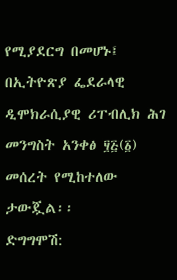የሚያደርግ በመሆኑ፤ በኢትዮጽያ ፌደራላዊ ዲሞክራሲያዊ ሪፐብሊክ ሕገ መንግስት አንቀፅ ፶፭(፩) መሰረት የሚከተለው ታውጇል፡፡
ድግግሞሽ: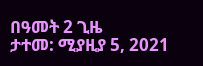በዓመት 2 ጊዜ
ታተመ: ሚያዚያ 5, 2021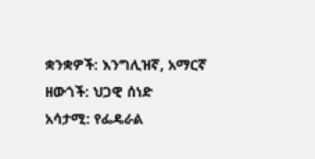ቋንቋዎች: እንግሊዝኛ, አማርኛ
ዘውጎች: ህጋዊ ሰነድ
አሳታሚ: የፌዴራል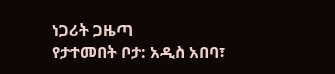ነጋሪት ጋዜጣ
የታተመበት ቦታ: አዲስ አበባ፣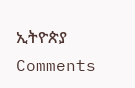ኢትዮጵያ
Comments